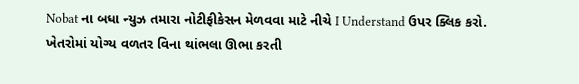Nobat ના બધા ન્યુઝ તમારા નોટીફીકેસન મેળવવા માટે નીચે I Understand ઉપર ક્લિક કરો.
ખેતરોમાં યોગ્ય વળતર વિના થાંભલા ઊભા કરતી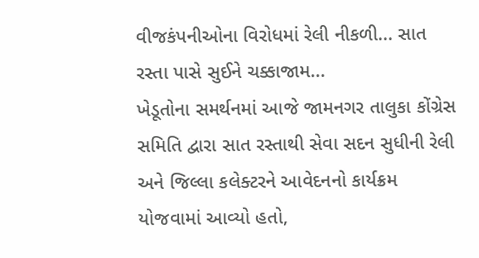વીજકંપનીઓના વિરોધમાં રેલી નીકળી... સાત રસ્તા પાસે સુઈને ચક્કાજામ...
ખેડૂતોના સમર્થનમાં આજે જામનગર તાલુકા કોંગ્રેસ સમિતિ દ્વારા સાત રસ્તાથી સેવા સદન સુધીની રેલી અને જિલ્લા કલેક્ટરને આવેદનનો કાર્યક્રમ યોજવામાં આવ્યો હતો,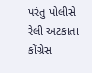પરંતુ પોલીસે રેલી અટકાતા કોંગ્રેસ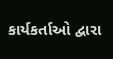કાર્યકર્તાઓ દ્વારા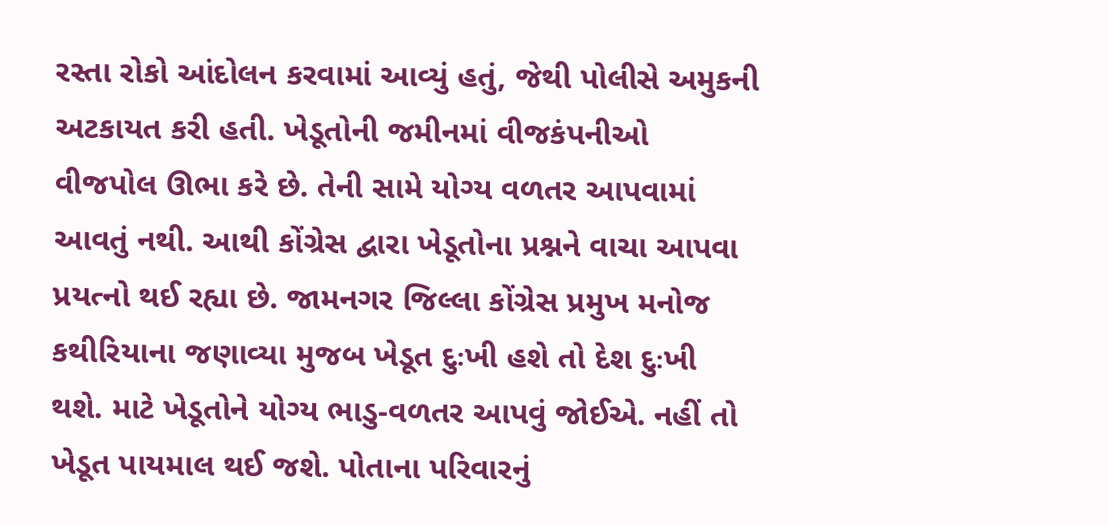રસ્તા રોકો આંદોલન કરવામાં આવ્યું હતું, જેથી પોલીસે અમુકની અટકાયત કરી હતી. ખેડૂતોની જમીનમાં વીજકંપનીઓ વીજપોલ ઊભા કરે છે. તેની સામે યોગ્ય વળતર આપવામાં આવતું નથી. આથી કોંગ્રેસ દ્વારા ખેડૂતોના પ્રશ્નને વાચા આપવા પ્રયત્નો થઈ રહ્યા છે. જામનગર જિલ્લા કોંગ્રેસ પ્રમુખ મનોજ કથીરિયાના જણાવ્યા મુજબ ખેડૂત દુઃખી હશે તો દેશ દુઃખી થશે. માટે ખેડૂતોને યોગ્ય ભાડુ-વળતર આપવું જોઈએ. નહીં તો ખેડૂત પાયમાલ થઈ જશે. પોતાના પરિવારનું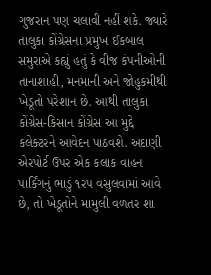ગુજરાન પણ ચલાવી નહીં શકે. જ્યારે તાલુકા કોંગ્રેસના પ્રમુખ ઈકબાલ સમુરાએ કહ્યું હતું કે વીજ કંપનીઓની તાનાશાહી, મનમાની અને જોહુકમીથી ખેડૂતો પરેશાન છે. આથી તાલુકા કોંગ્રેસ-કિસાન કોંગ્રેસ આ મુદ્દે કલેક્ટરને આવેદન પાઠવશે. અદાણી એરપોર્ટ ઉપર એક કલાક વાહન પાર્કિંગનું ભાડું ૧રપ વસુલવામાં આવે છે, તો ખેડૂતોને મામુલી વળતર શા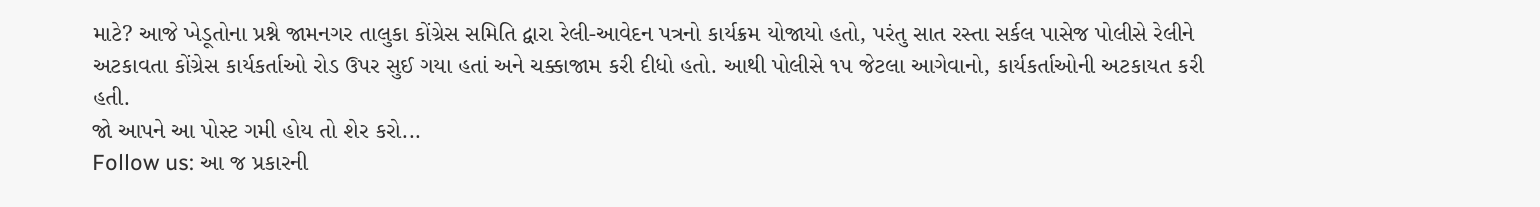માટે? આજે ખેડૂતોના પ્રશ્ને જામનગર તાલુકા કોંગ્રેસ સમિતિ દ્વારા રેલી-આવેદન પત્રનો કાર્યક્રમ યોજાયો હતો, પરંતુ સાત રસ્તા સર્કલ પાસેજ પોલીસે રેલીને અટકાવતા કોંગ્રેસ કાર્યકર્તાઓ રોડ ઉપર સુઈ ગયા હતાં અને ચક્કાજામ કરી દીધો હતો. આથી પોલીસે ૧પ જેટલા આગેવાનો, કાર્યકર્તાઓની અટકાયત કરી હતી.
જો આપને આ પોસ્ટ ગમી હોય તો શેર કરો...
Follow us: આ જ પ્રકારની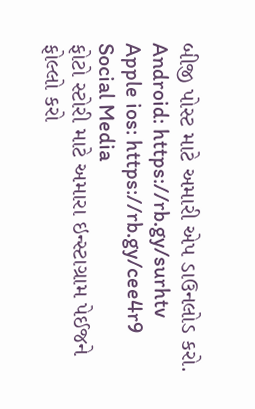બીજી પોસ્ટ માટે અમારી એપ ડાઉનલોડ કરો.
Android: https://rb.gy/surhtv
Apple ios: https://rb.gy/cee4r9
Social Media
ફોટો સ્ટોરી માટે અમારા ઇન્સ્ટાગ્રામ પેઈજને ફોલ્લો કરો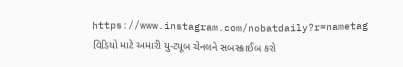https://www.instagram.com/nobatdaily?r=nametag
વિડિયો માટે અમારી યુ-ટ્યૂબ ચેનલને સબસ્ક્રાઈબ કરો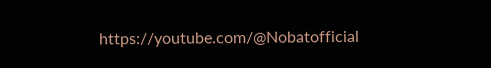https://youtube.com/@Nobatofficial